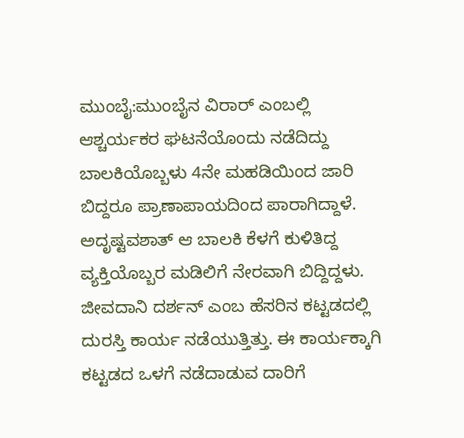ಮುಂಬೈ:ಮುಂಬೈನ ವಿರಾರ್ ಎಂಬಲ್ಲಿ ಆಶ್ಚರ್ಯಕರ ಘಟನೆಯೊಂದು ನಡೆದಿದ್ದು ಬಾಲಕಿಯೊಬ್ಬಳು 4ನೇ ಮಹಡಿಯಿಂದ ಜಾರಿ ಬಿದ್ದರೂ ಪ್ರಾಣಾಪಾಯದಿಂದ ಪಾರಾಗಿದ್ದಾಳೆ. ಅದೃಷ್ಟವಶಾತ್ ಆ ಬಾಲಕಿ ಕೆಳಗೆ ಕುಳಿತಿದ್ದ ವ್ಯಕ್ತಿಯೊಬ್ಬರ ಮಡಿಲಿಗೆ ನೇರವಾಗಿ ಬಿದ್ದಿದ್ದಳು.
ಜೀವದಾನಿ ದರ್ಶನ್ ಎಂಬ ಹೆಸರಿನ ಕಟ್ಟಡದಲ್ಲಿ ದುರಸ್ತಿ ಕಾರ್ಯ ನಡೆಯುತ್ತಿತ್ತು. ಈ ಕಾರ್ಯಕ್ಕಾಗಿ ಕಟ್ಟಡದ ಒಳಗೆ ನಡೆದಾಡುವ ದಾರಿಗೆ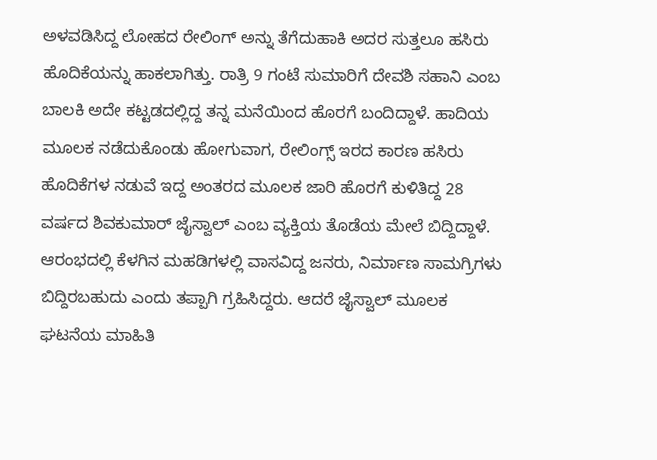ಅಳವಡಿಸಿದ್ದ ಲೋಹದ ರೇಲಿಂಗ್ ಅನ್ನು ತೆಗೆದುಹಾಕಿ ಅದರ ಸುತ್ತಲೂ ಹಸಿರು ಹೊದಿಕೆಯನ್ನು ಹಾಕಲಾಗಿತ್ತು. ರಾತ್ರಿ 9 ಗಂಟೆ ಸುಮಾರಿಗೆ ದೇವಶಿ ಸಹಾನಿ ಎಂಬ ಬಾಲಕಿ ಅದೇ ಕಟ್ಟಡದಲ್ಲಿದ್ದ ತನ್ನ ಮನೆಯಿಂದ ಹೊರಗೆ ಬಂದಿದ್ದಾಳೆ. ಹಾದಿಯ ಮೂಲಕ ನಡೆದುಕೊಂಡು ಹೋಗುವಾಗ, ರೇಲಿಂಗ್ಸ್ ಇರದ ಕಾರಣ ಹಸಿರು ಹೊದಿಕೆಗಳ ನಡುವೆ ಇದ್ದ ಅಂತರದ ಮೂಲಕ ಜಾರಿ ಹೊರಗೆ ಕುಳಿತಿದ್ದ 28 ವರ್ಷದ ಶಿವಕುಮಾರ್ ಜೈಸ್ವಾಲ್ ಎಂಬ ವ್ಯಕ್ತಿಯ ತೊಡೆಯ ಮೇಲೆ ಬಿದ್ದಿದ್ದಾಳೆ.
ಆರಂಭದಲ್ಲಿ ಕೆಳಗಿನ ಮಹಡಿಗಳಲ್ಲಿ ವಾಸವಿದ್ದ ಜನರು, ನಿರ್ಮಾಣ ಸಾಮಗ್ರಿಗಳು ಬಿದ್ದಿರಬಹುದು ಎಂದು ತಪ್ಪಾಗಿ ಗ್ರಹಿಸಿದ್ದರು. ಆದರೆ ಜೈಸ್ವಾಲ್ ಮೂಲಕ ಘಟನೆಯ ಮಾಹಿತಿ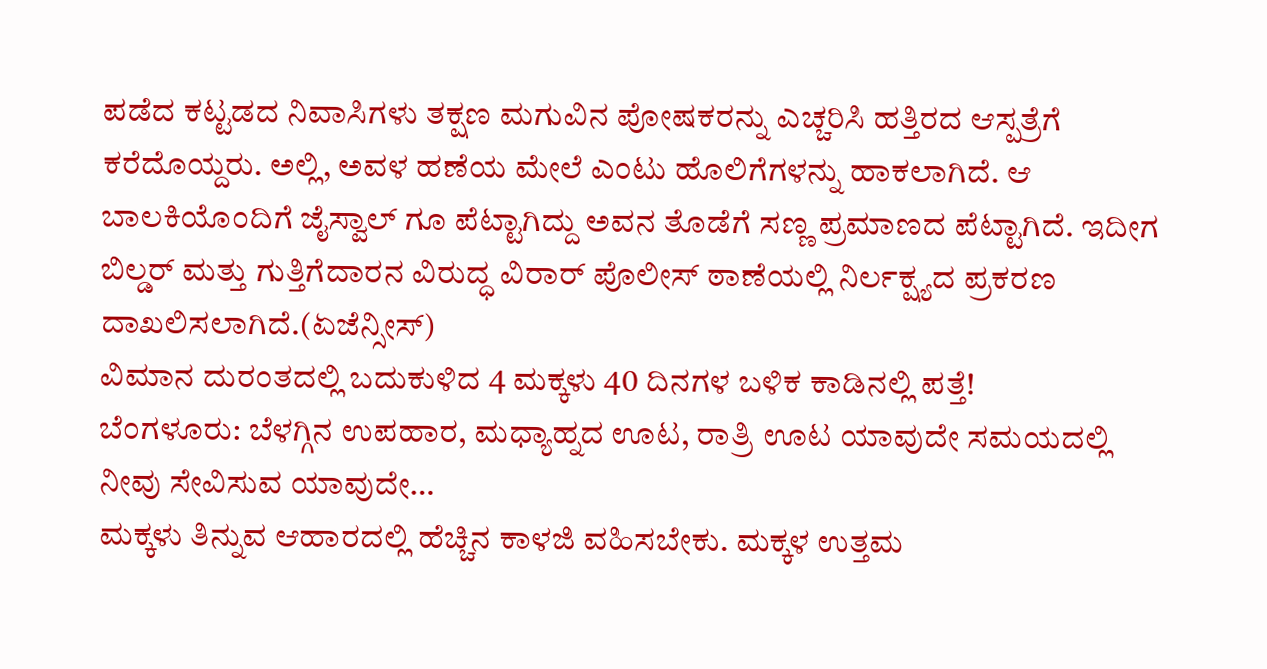ಪಡೆದ ಕಟ್ಟಡದ ನಿವಾಸಿಗಳು ತಕ್ಷಣ ಮಗುವಿನ ಪೋಷಕರನ್ನು ಎಚ್ಚರಿಸಿ ಹತ್ತಿರದ ಆಸ್ಪತ್ರೆಗೆ ಕರೆದೊಯ್ದರು. ಅಲ್ಲಿ, ಅವಳ ಹಣೆಯ ಮೇಲೆ ಎಂಟು ಹೊಲಿಗೆಗಳನ್ನು ಹಾಕಲಾಗಿದೆ. ಆ ಬಾಲಕಿಯೊಂದಿಗೆ ಜೈಸ್ವಾಲ್ ಗೂ ಪೆಟ್ಟಾಗಿದ್ದು ಅವನ ತೊಡೆಗೆ ಸಣ್ಣ ಪ್ರಮಾಣದ ಪೆಟ್ಟಾಗಿದೆ. ಇದೀಗ ಬಿಲ್ಡರ್ ಮತ್ತು ಗುತ್ತಿಗೆದಾರನ ವಿರುದ್ಧ ವಿರಾರ್ ಪೊಲೀಸ್ ಠಾಣೆಯಲ್ಲಿ ನಿರ್ಲಕ್ಷ್ಯದ ಪ್ರಕರಣ ದಾಖಲಿಸಲಾಗಿದೆ.(ಏಜೆನ್ಸೀಸ್)
ವಿಮಾನ ದುರಂತದಲ್ಲಿ ಬದುಕುಳಿದ 4 ಮಕ್ಕಳು 40 ದಿನಗಳ ಬಳಿಕ ಕಾಡಿನಲ್ಲಿ ಪತ್ತೆ!
ಬೆಂಗಳೂರು: ಬೆಳಗ್ಗಿನ ಉಪಹಾರ, ಮಧ್ಯಾಹ್ನದ ಊಟ, ರಾತ್ರಿ ಊಟ ಯಾವುದೇ ಸಮಯದಲ್ಲಿ ನೀವು ಸೇವಿಸುವ ಯಾವುದೇ…
ಮಕ್ಕಳು ತಿನ್ನುವ ಆಹಾರದಲ್ಲಿ ಹೆಚ್ಚಿನ ಕಾಳಜಿ ವಹಿಸಬೇಕು. ಮಕ್ಕಳ ಉತ್ತಮ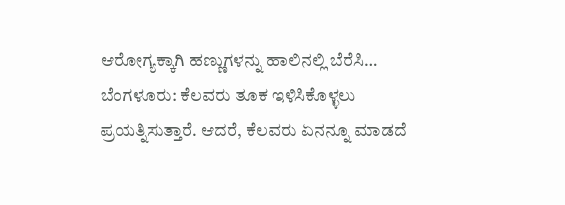ಆರೋಗ್ಯಕ್ಕಾಗಿ ಹಣ್ಣುಗಳನ್ನು ಹಾಲಿನಲ್ಲಿ ಬೆರೆಸಿ…
ಬೆಂಗಳೂರು: ಕೆಲವರು ತೂಕ ಇಳಿಸಿಕೊಳ್ಳಲು ಪ್ರಯತ್ನಿಸುತ್ತಾರೆ. ಆದರೆ, ಕೆಲವರು ಏನನ್ನೂ ಮಾಡದೆ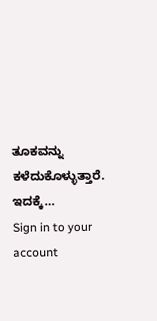ತೂಕವನ್ನು ಕಳೆದುಕೊಳ್ಳುತ್ತಾರೆ. ಇದಕ್ಕೆ…
Sign in to your account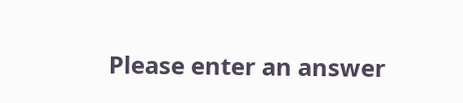Please enter an answer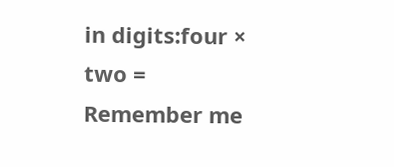in digits:four × two =
Remember me